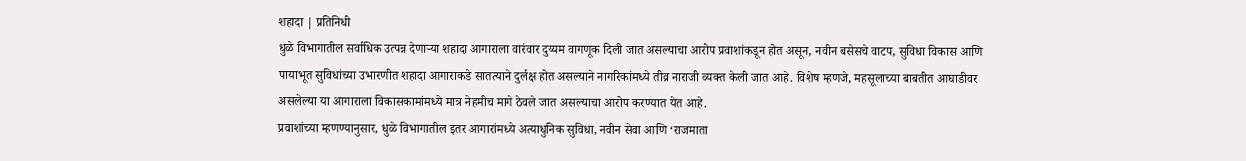शहादा | प्रतिनिधी
धुळे विभागातील सर्वाधिक उत्पन्न देणाऱ्या शहादा आगाराला वारंवार दुय्यम वागणूक दिली जात असल्याचा आरोप प्रवाशांकडून होत असून, नवीन बसेसचे वाटप, सुविधा विकास आणि पायाभूत सुविधांच्या उभारणीत शहादा आगाराकडे सातत्याने दुर्लक्ष होत असल्याने नागरिकांमध्ये तीव्र नाराजी व्यक्त केली जात आहे. विशेष म्हणजे, महसूलाच्या बाबतीत आघाडीवर असलेल्या या आगाराला विकासकामांमध्ये मात्र नेहमीच मागे ठेवले जात असल्याचा आरोप करण्यात येत आहे.
प्रवाशांच्या म्हणण्यानुसार, धुळे विभागातील इतर आगारांमध्ये अत्याधुनिक सुविधा, नवीन सेवा आणि ‘राजमाता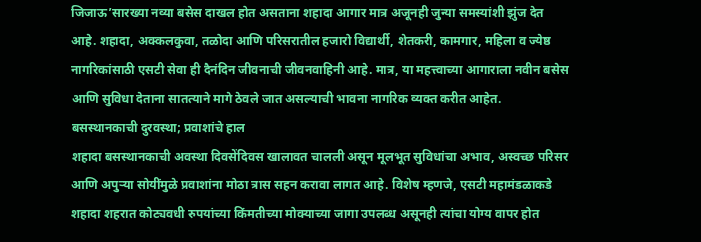जिजाऊ’सारख्या नव्या बसेस दाखल होत असताना शहादा आगार मात्र अजूनही जुन्या समस्यांशी झुंज देत आहे. शहादा, अक्कलकुवा, तळोदा आणि परिसरातील हजारो विद्यार्थी, शेतकरी, कामगार, महिला व ज्येष्ठ नागरिकांसाठी एसटी सेवा ही दैनंदिन जीवनाची जीवनवाहिनी आहे. मात्र, या महत्त्वाच्या आगाराला नवीन बसेस आणि सुविधा देताना सातत्याने मागे ठेवले जात असल्याची भावना नागरिक व्यक्त करीत आहेत.
बसस्थानकाची दुरवस्था; प्रवाशांचे हाल
शहादा बसस्थानकाची अवस्था दिवसेंदिवस खालावत चालली असून मूलभूत सुविधांचा अभाव, अस्वच्छ परिसर आणि अपुऱ्या सोयींमुळे प्रवाशांना मोठा त्रास सहन करावा लागत आहे. विशेष म्हणजे, एसटी महामंडळाकडे शहादा शहरात कोट्यवधी रुपयांच्या किंमतीच्या मोक्याच्या जागा उपलब्ध असूनही त्यांचा योग्य वापर होत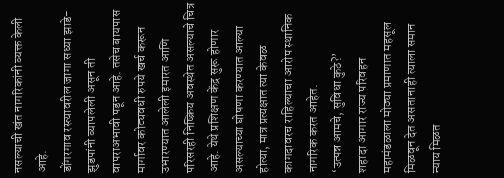नसल्याची खंत नागरिकांनी व्यक्त केली आहे.
डोंगरगाव रस्त्यावरील जागा सध्या झाडे-झुडपांनी व्यापलेली असून ती वापराअभावी पडून आहे. तसेच बायपास मार्गावर कोट्यवधी रुपये खर्च करून उभारण्यात आलेली इमारत आणि परिसरही निष्क्रिय अवस्थेत असल्याचे चित्र आहे. येथे प्रशिक्षण केंद्र सुरू होणार असल्याच्या घोषणा करण्यात आल्या होत्या, मात्र प्रत्यक्षात त्या केवळ कागदावरच राहिल्याचा आरोप स्थानिक नागरिक करत आहेत.
‘उत्पन्न आमचे, सुविधा कुठे?’
शहादा आगार राज्य परिवहन महामंडळाला मोठ्या प्रमाणात महसूल मिळवून देत असतानाही त्याला समान न्याय मिळत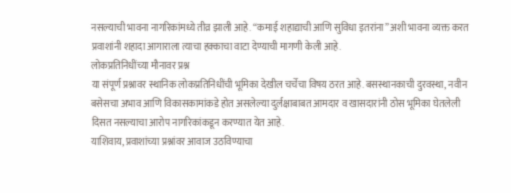नसल्याची भावना नागरिकांमध्ये तीव्र झाली आहे. “कमाई शहाद्याची आणि सुविधा इतरांना” अशी भावना व्यक्त करत प्रवाशांनी शहादा आगाराला त्याचा हक्काचा वाटा देण्याची मागणी केली आहे.
लोकप्रतिनिधींच्या मौनावर प्रश्न
या संपूर्ण प्रश्नावर स्थानिक लोकप्रतिनिधींची भूमिका देखील चर्चेचा विषय ठरत आहे. बसस्थानकाची दुरवस्था, नवीन बसेसचा अभाव आणि विकासकामांकडे होत असलेल्या दुर्लक्षाबाबत आमदार व खासदारांनी ठोस भूमिका घेतलेली दिसत नसल्याचा आरोप नागरिकांकडून करण्यात येत आहे.
याशिवाय, प्रवाशांच्या प्रश्नांवर आवाज उठविण्याचा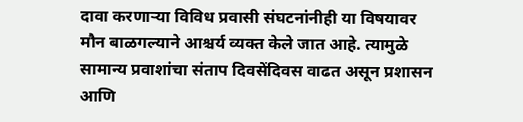दावा करणाऱ्या विविध प्रवासी संघटनांनीही या विषयावर मौन बाळगल्याने आश्चर्य व्यक्त केले जात आहे. त्यामुळे सामान्य प्रवाशांचा संताप दिवसेंदिवस वाढत असून प्रशासन आणि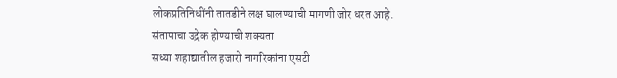लोकप्रतिनिधींनी तातडीने लक्ष घालण्याची मागणी जोर धरत आहे.
संतापाचा उद्रेक होण्याची शक्यता
सध्या शहाद्यातील हजारो नागरिकांना एसटी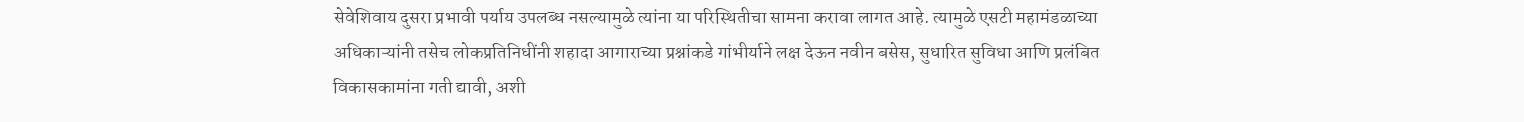सेवेशिवाय दुसरा प्रभावी पर्याय उपलब्ध नसल्यामुळे त्यांना या परिस्थितीचा सामना करावा लागत आहे. त्यामुळे एसटी महामंडळाच्या अधिकाऱ्यांनी तसेच लोकप्रतिनिधींनी शहादा आगाराच्या प्रश्नांकडे गांभीर्याने लक्ष देऊन नवीन बसेस, सुधारित सुविधा आणि प्रलंबित विकासकामांना गती द्यावी, अशी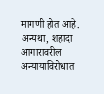मागणी होत आहे.
अन्यथा, शहादा आगारावरील अन्यायाविरोधात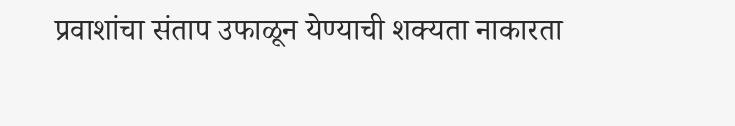प्रवाशांचा संताप उफाळून येण्याची शक्यता नाकारता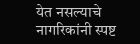येत नसल्याचे नागरिकांनी स्पष्ट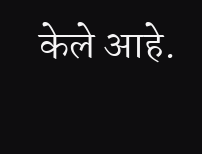केले आहे.